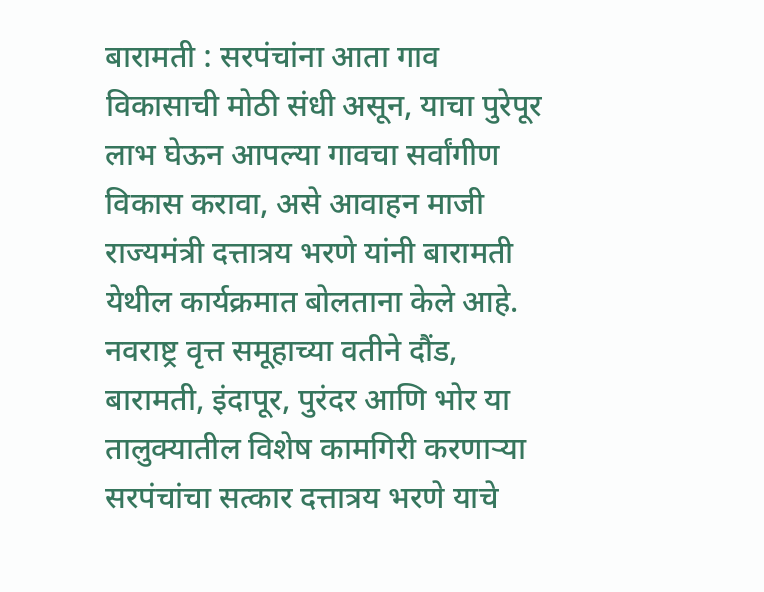बारामती : सरपंचांना आता गाव विकासाची मोठी संधी असून, याचा पुरेपूर लाभ घेऊन आपल्या गावचा सर्वांगीण विकास करावा, असे आवाहन माजी राज्यमंत्री दत्तात्रय भरणे यांनी बारामती येथील कार्यक्रमात बोलताना केले आहे.
नवराष्ट्र वृत्त समूहाच्या वतीने दौंड, बारामती, इंदापूर, पुरंदर आणि भोर या तालुक्यातील विशेष कामगिरी करणाऱ्या सरपंचांचा सत्कार दत्तात्रय भरणे याचे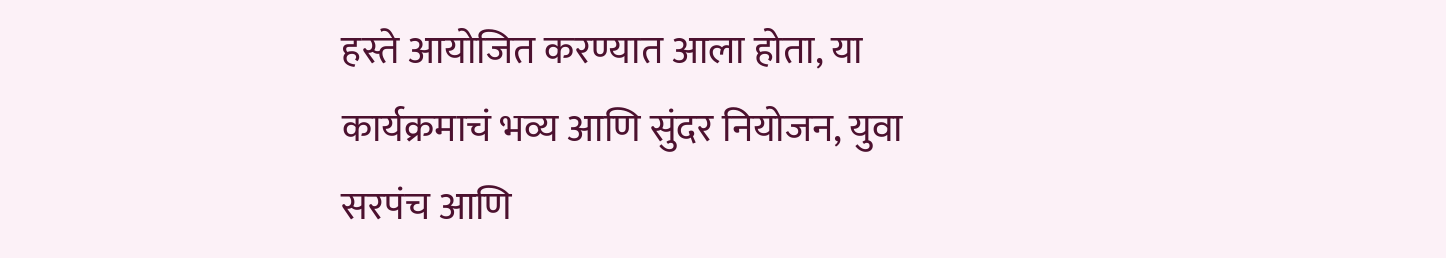हस्ते आयोजित करण्यात आला होता, या कार्यक्रमाचं भव्य आणि सुंदर नियोजन, युवा सरपंच आणि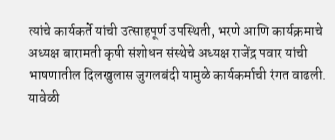त्यांचे कार्यकर्ते यांची उत्साहपूर्ण उपस्थिती, भरणे आणि कार्यक्रमाचे अध्यक्ष बारामती कृषी संशोधन संस्थेचे अध्यक्ष राजेंद्र पवार यांची भाषणातील दिलखुलास जुगलबंदी यामुळे कार्यकर्माची रंगत वाढली.
यावेळी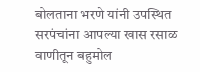बोलताना भरणे यांनी उपस्थित सरपंचांना आपल्या खास रसाळ वाणीतून बहुमोल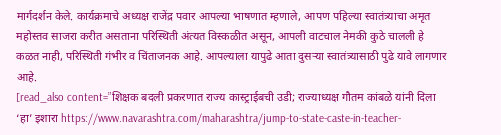मार्गदर्शन केले. कार्यक्रमाचे अध्यक्ष राजेंद्र पवार आपल्या भाषणात म्हणाले, आपण पहिल्या स्वातंत्र्याचा अमृत महोस्तव साजरा करीत असताना परिस्थिती अंत्यत विस्कळीत असून, आपली वाटचाल नेमकी कुठे चालली हे कळत नाही, परिस्थिती गंभीर व चिंताजनक आहे. आपल्याला यापुढे आता दुसऱ्या स्वातंत्र्यासाठी पुढे यावे लागणार आहे.
[read_also content=”शिक्षक बदली प्रकरणात राज्य कास्ट्राईबची उडी; राज्याध्यक्ष गौतम कांबळे यांनी दिला ‘हा’ इशारा https://www.navarashtra.com/maharashtra/jump-to-state-caste-in-teacher-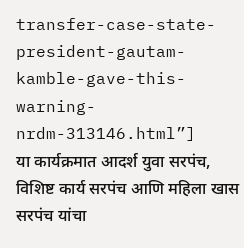transfer-case-state-president-gautam-kamble-gave-this-warning-nrdm-313146.html”]
या कार्यक्रमात आदर्श युवा सरपंच, विशिष्ट कार्य सरपंच आणि महिला खास सरपंच यांचा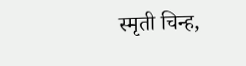स्मृती चिन्ह,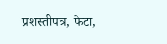प्रशस्तीपत्र, फेटा,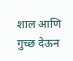शाल आणि गुच्छ देऊन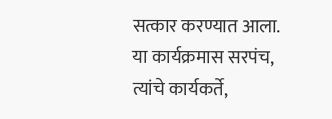सत्कार करण्यात आला. या कार्यक्रमास सरपंच, त्यांचे कार्यकर्ते,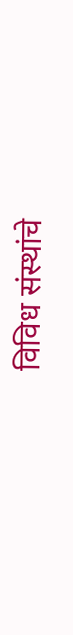विविध संस्थांचे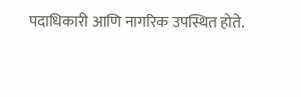पदाधिकारी आणि नागरिक उपस्थित होते.